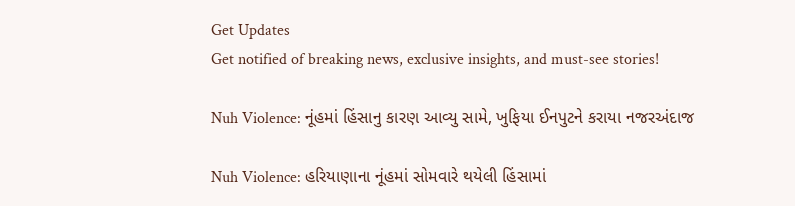Get Updates
Get notified of breaking news, exclusive insights, and must-see stories!

Nuh Violence: નૂંહમાં હિંસાનુ કારણ આવ્યુ સામે, ખુફિયા ઈનપુટને કરાયા નજરઅંદાજ

Nuh Violence: હરિયાણાના નૂંહમાં સોમવારે થયેલી હિંસામાં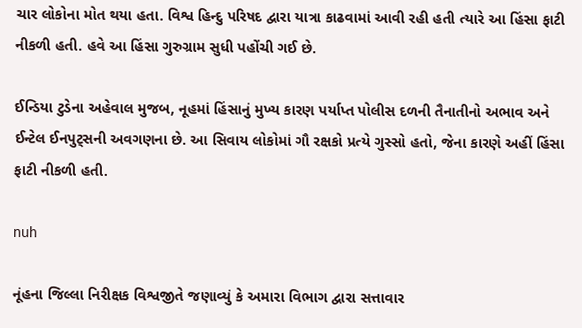ચાર લોકોના મોત થયા હતા. વિશ્વ હિન્દુ પરિષદ દ્વારા યાત્રા કાઢવામાં આવી રહી હતી ત્યારે આ હિંસા ફાટી નીકળી હતી. હવે આ હિંસા ગુરુગ્રામ સુધી પહોંચી ગઈ છે.

ઈન્ડિયા ટુડેના અહેવાલ મુજબ, નૂહમાં હિંસાનું મુખ્ય કારણ પર્યાપ્ત પોલીસ દળની તૈનાતીનો અભાવ અને ઈન્ટેલ ઈનપુટ્સની અવગણના છે. આ સિવાય લોકોમાં ગૌ રક્ષકો પ્રત્યે ગુસ્સો હતો, જેના કારણે અહીં હિંસા ફાટી નીકળી હતી.

nuh

નૂંહના જિલ્લા નિરીક્ષક વિશ્વજીતે જણાવ્યું કે અમારા વિભાગ દ્વારા સત્તાવાર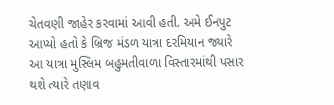ચેતવણી જાહેર કરવામાં આવી હતી. અમે ઈનપુટ આપ્યો હતો કે બ્રિજ મંડળ યાત્રા દરમિયાન જ્યારે આ યાત્રા મુસ્લિમ બહુમતીવાળા વિસ્તારમાંથી પસાર થશે ત્યારે તણાવ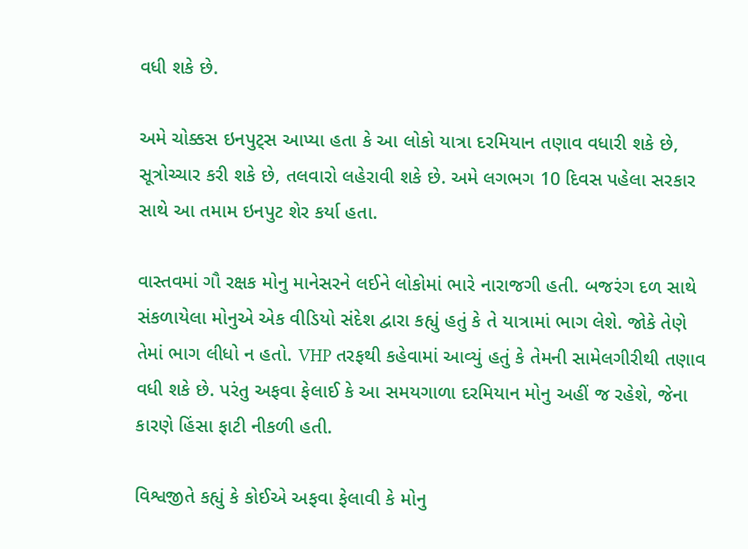વધી શકે છે.

અમે ચોક્કસ ઇનપુટ્સ આપ્યા હતા કે આ લોકો યાત્રા દરમિયાન તણાવ વધારી શકે છે, સૂત્રોચ્ચાર કરી શકે છે, તલવારો લહેરાવી શકે છે. અમે લગભગ 10 દિવસ પહેલા સરકાર સાથે આ તમામ ઇનપુટ શેર કર્યા હતા.

વાસ્તવમાં ગૌ રક્ષક મોનુ માનેસરને લઈને લોકોમાં ભારે નારાજગી હતી. બજરંગ દળ સાથે સંકળાયેલા મોનુએ એક વીડિયો સંદેશ દ્વારા કહ્યું હતું કે તે યાત્રામાં ભાગ લેશે. જોકે તેણે તેમાં ભાગ લીધો ન હતો. VHP તરફથી કહેવામાં આવ્યું હતું કે તેમની સામેલગીરીથી તણાવ વધી શકે છે. પરંતુ અફવા ફેલાઈ કે આ સમયગાળા દરમિયાન મોનુ અહીં જ રહેશે, જેના કારણે હિંસા ફાટી નીકળી હતી.

વિશ્વજીતે કહ્યું કે કોઈએ અફવા ફેલાવી કે મોનુ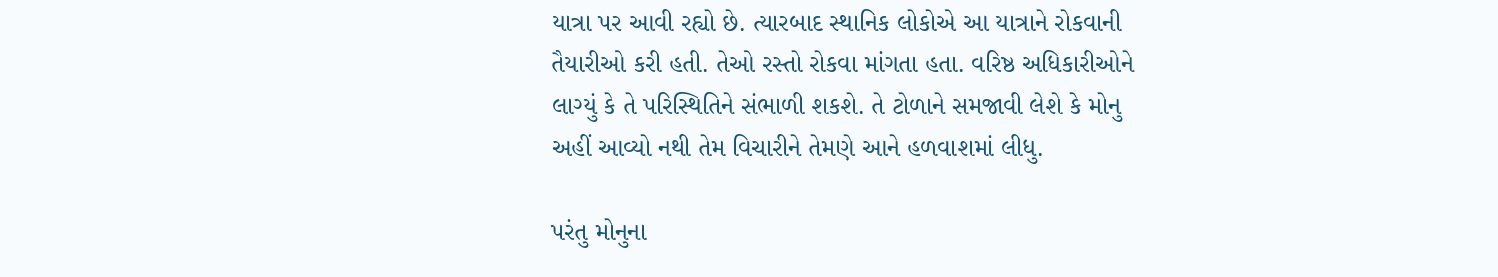યાત્રા પર આવી રહ્યો છે. ત્યારબાદ સ્થાનિક લોકોએ આ યાત્રાને રોકવાની તૈયારીઓ કરી હતી. તેઓ રસ્તો રોકવા માંગતા હતા. વરિષ્ઠ અધિકારીઓને લાગ્યું કે તે પરિસ્થિતિને સંભાળી શકશે. તે ટોળાને સમજાવી લેશે કે મોનુ અહીં આવ્યો નથી તેમ વિચારીને તેમણે આને હળવાશમાં લીધુ.

પરંતુ મોનુના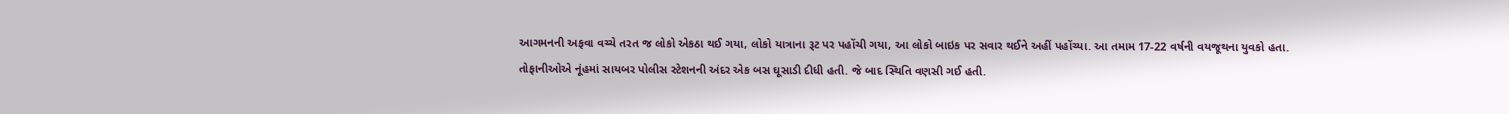આગમનની અફવા વચ્ચે તરત જ લોકો એકઠા થઈ ગયા, લોકો યાત્રાના રૂટ પર પહોંચી ગયા, આ લોકો બાઇક પર સવાર થઈને અહીં પહોંચ્યા. આ તમામ 17-22 વર્ષની વયજૂથના યુવકો હતા. તોફાનીઓએ નૂંહમાં સાયબર પોલીસ સ્ટેશનની અંદર એક બસ ઘૂસાડી દીધી હતી. જે બાદ સ્થિતિ વણસી ગઈ હતી.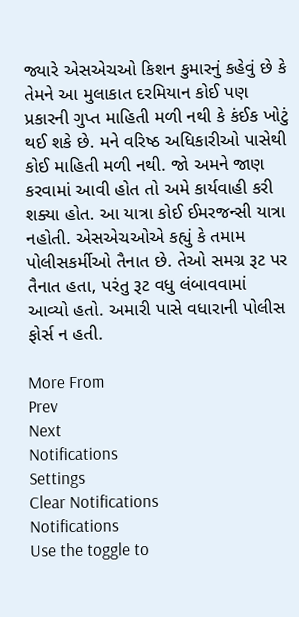જ્યારે એસએચઓ કિશન કુમારનું કહેવું છે કે તેમને આ મુલાકાત દરમિયાન કોઈ પણ પ્રકારની ગુપ્ત માહિતી મળી નથી કે કંઈક ખોટું થઈ શકે છે. મને વરિષ્ઠ અધિકારીઓ પાસેથી કોઈ માહિતી મળી નથી. જો અમને જાણ કરવામાં આવી હોત તો અમે કાર્યવાહી કરી શક્યા હોત. આ યાત્રા કોઈ ઈમરજન્સી યાત્રા નહોતી. એસએચઓએ કહ્યું કે તમામ પોલીસકર્મીઓ તૈનાત છે. તેઓ સમગ્ર રૂટ પર તૈનાત હતા, પરંતુ રૂટ વધુ લંબાવવામાં આવ્યો હતો. અમારી પાસે વધારાની પોલીસ ફોર્સ ન હતી.

More From
Prev
Next
Notifications
Settings
Clear Notifications
Notifications
Use the toggle to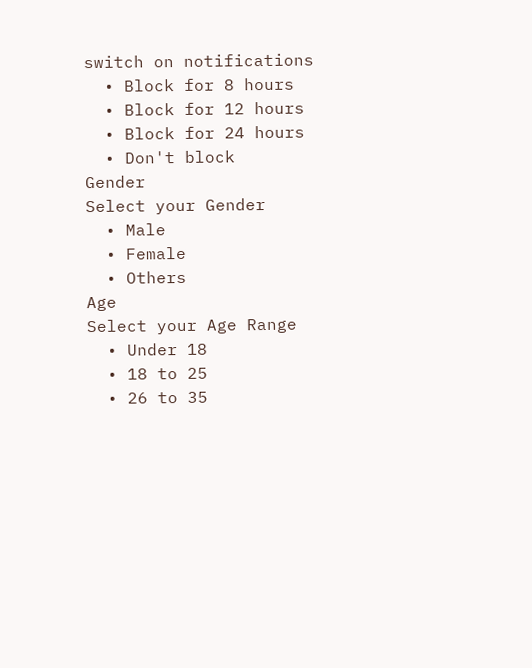switch on notifications
  • Block for 8 hours
  • Block for 12 hours
  • Block for 24 hours
  • Don't block
Gender
Select your Gender
  • Male
  • Female
  • Others
Age
Select your Age Range
  • Under 18
  • 18 to 25
  • 26 to 35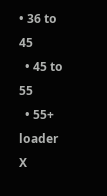• 36 to 45
  • 45 to 55
  • 55+
loader
X